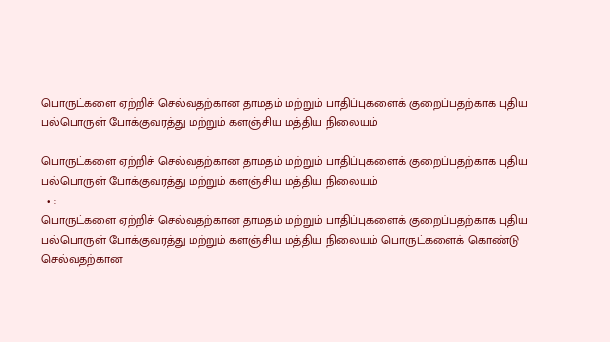பொருட்களை ஏற்றிச் செல்வதற்கான தாமதம் மற்றும் பாதிப்புகளைக் குறைப்பதற்காக புதிய பல்பொருள் போக்குவரத்து மற்றும் களஞ்சிய மத்திய நிலையம்

பொருட்களை ஏற்றிச் செல்வதற்கான தாமதம் மற்றும் பாதிப்புகளைக் குறைப்பதற்காக புதிய பல்பொருள் போக்குவரத்து மற்றும் களஞ்சிய மத்திய நிலையம்
  • :
பொருட்களை ஏற்றிச் செல்வதற்கான தாமதம் மற்றும் பாதிப்புகளைக் குறைப்பதற்காக புதிய பல்பொருள் போக்குவரத்து மற்றும் களஞ்சிய மத்திய நிலையம் பொருட்களைக் கொண்டு செல்வதற்கான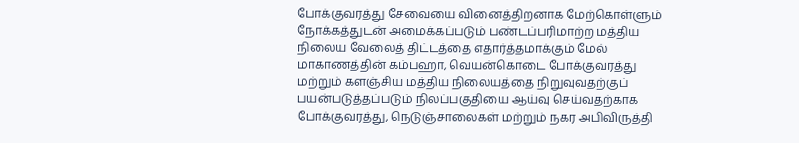போக்குவரத்து சேவையை வினைத்திறனாக மேற்கொள்ளும் நோக்கத்துடன் அமைக்கப்படும் பண்டப்பரிமாற்ற மத்திய நிலைய வேலைத் திட்டத்தை எதார்த்தமாக்கும் மேல் மாகாணத்தின் கம்பஹா, வெயன்கொடை போக்குவரத்து மற்றும் களஞ்சிய மத்திய நிலையத்தை நிறுவுவதற்குப் பயன்படுத்தப்படும் நிலப்பகுதியை ஆய்வு செய்வதற்காக போக்குவரத்து, நெடுஞ்சாலைகள் மற்றும் நகர அபிவிருத்தி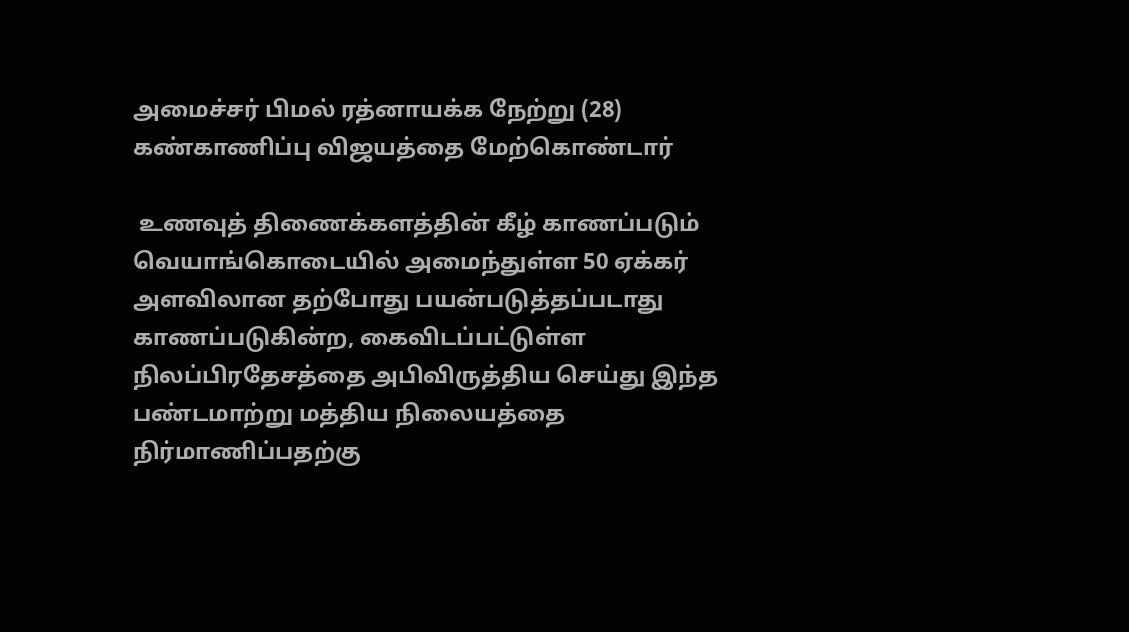அமைச்சர் பிமல் ரத்னாயக்க நேற்று (28) கண்காணிப்பு விஜயத்தை மேற்கொண்டார்

 உணவுத் திணைக்களத்தின் கீழ் காணப்படும் வெயாங்கொடையில் அமைந்துள்ள 50 ஏக்கர் அளவிலான தற்போது பயன்படுத்தப்படாது காணப்படுகின்ற, கைவிடப்பட்டுள்ள நிலப்பிரதேசத்தை அபிவிருத்திய செய்து இந்த பண்டமாற்று மத்திய நிலையத்தை நிர்மாணிப்பதற்கு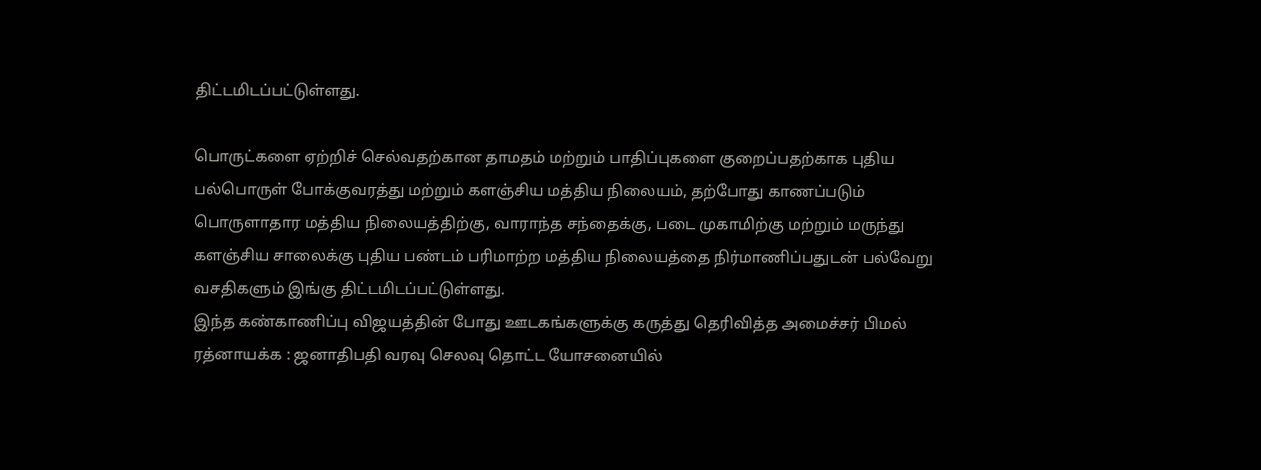திட்டமிடப்பட்டுள்ளது.

பொருட்களை ஏற்றிச் செல்வதற்கான தாமதம் மற்றும் பாதிப்புகளை குறைப்பதற்காக புதிய பல்பொருள் போக்குவரத்து மற்றும் களஞ்சிய மத்திய நிலையம், தற்போது காணப்படும் பொருளாதார மத்திய நிலையத்திற்கு, வாராந்த சந்தைக்கு, படை முகாமிற்கு மற்றும் மருந்து களஞ்சிய சாலைக்கு புதிய பண்டம் பரிமாற்ற மத்திய நிலையத்தை நிர்மாணிப்பதுடன் பல்வேறு வசதிகளும் இங்கு திட்டமிடப்பட்டுள்ளது.
இந்த கண்காணிப்பு விஜயத்தின் போது ஊடகங்களுக்கு கருத்து தெரிவித்த அமைச்சர் பிமல் ரத்னாயக்க : ஜனாதிபதி வரவு செலவு தொட்ட யோசனையில்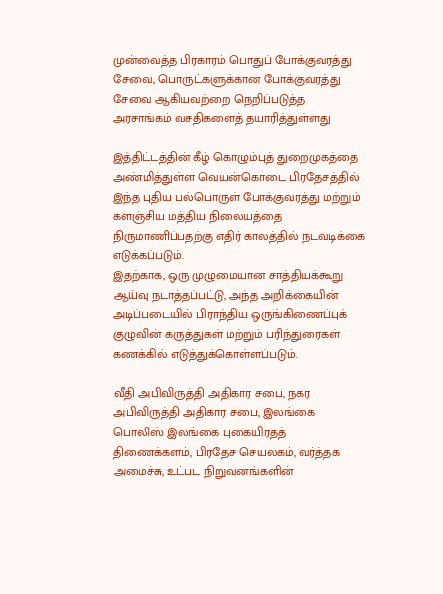முன்வைத்த பிரகாரம் பொதுப் போக்குவரத்து சேவை, பொருட்களுக்கான போக்குவரத்து சேவை ஆகியவற்றை நெறிப்படுத்த அரசாங்கம் வசதிகளைத் தயாரித்துள்ளது

இத்திட்டத்தின் கீழ் கொழும்புத் துறைமுகத்தை அண்மித்துள்ள வெயன்கொடை பிரதேசத்தில் இந்த புதிய பல்பொருள் போக்குவரத்து மற்றும் களஞ்சிய மத்திய நிலையத்தை நிருமாணிப்பதற்கு எதிர் காலத்தில் நடவடிக்கை எடுக்கப்படும்.
இதற்காக, ஒரு முழுமையான சாத்தியக்கூறு ஆய்வு நடாத்தப்பட்டு, அந்த அறிக்கையின் அடிப்படையில் பிராந்திய ஒருங்கிணைப்புக் குழுவின் கருத்துகள் மற்றும் பரிந்துரைகள் கணக்கில் எடுத்துக்கொள்ளப்படும்.

வீதி அபிவிருத்தி அதிகார சபை, நகர அபிவிருத்தி அதிகார சபை, இலங்கை பொலிஸ் இலங்கை புகையிரதத் திணைக்களம், பிரதேச செயலகம், வர்த்தக அமைச்சு, உட்பட நிறுவனங்களின்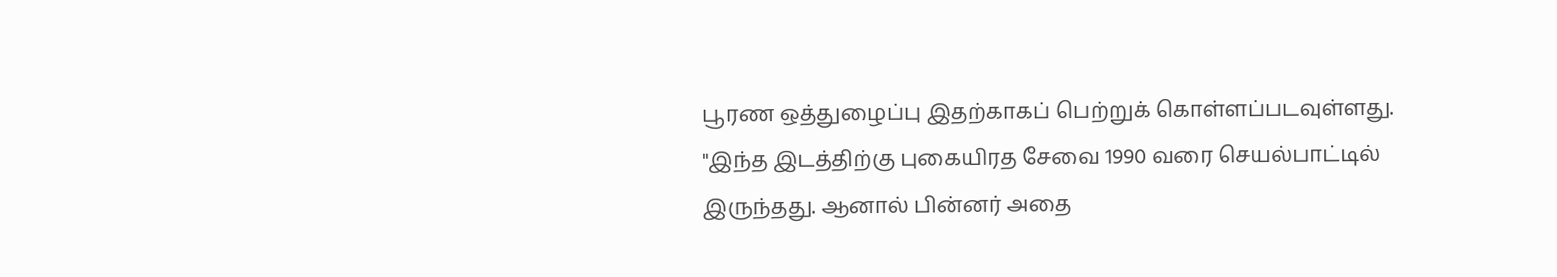பூரண ஒத்துழைப்பு இதற்காகப் பெற்றுக் கொள்ளப்படவுள்ளது.
"இந்த இடத்திற்கு புகையிரத சேவை 1990 வரை செயல்பாட்டில் இருந்தது. ஆனால் பின்னர் அதை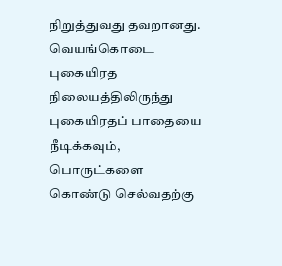நிறுத்துவது தவறானது. வெயங்கொடை புகையிரத நிலையத்திலிருந்து புகையிரதப் பாதையை நீடிக்கவும், பொருட்களை கொண்டு செல்வதற்கு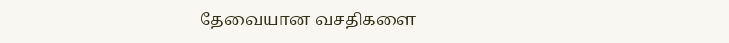தேவையான வசதிகளை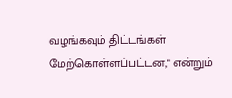வழங்கவும் திட்டங்கள் மேற்கொள்ளப்பட்டன," என்றும்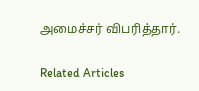அமைச்சர் விபரித்தார்.

Related Articles